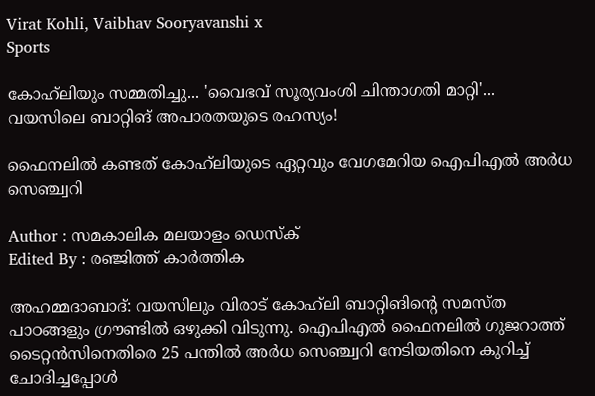Virat Kohli, Vaibhav Sooryavanshi x
Sports

കോഹ്‍ലിയും സമ്മതിച്ചു... 'വൈഭവ് സൂര്യവംശി ചിന്താഗതി മാറ്റി'... വയസിലെ ബാറ്റിങ് അപാരതയുടെ രഹസ്യം!

ഫൈനലിൽ കണ്ടത് കോഹ്‍ലിയുടെ ഏറ്റവും വേഗമേറിയ ഐപിഎൽ അർധ സെഞ്ച്വറി

Author : സമകാലിക മലയാളം ഡെസ്ക്
Edited By : രഞ്ജിത്ത് കാർത്തിക

അഹമ്മദാബാദ്: വയസിലും വിരാട് കോഹ്‍ലി ബാറ്റിങിന്റെ സമസ്ത പാഠങ്ങളും ഗ്രൗണ്ടിൽ ഒഴുക്കി വിടുന്നു. ഐപിഎൽ ഫൈനലിൽ ഗുജറാത്ത് ടൈറ്റൻസിനെതിരെ 25 പന്തിൽ അർധ സെഞ്ച്വറി നേടിയതിനെ കുറിച്ച് ചോദിച്ചപ്പോൾ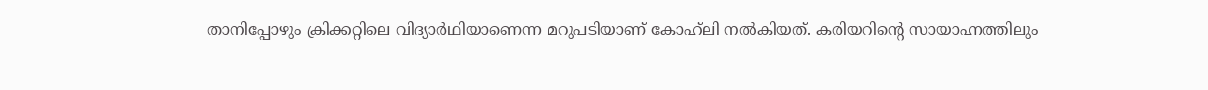താനിപ്പോഴും ക്രിക്കറ്റിലെ വിദ്യാർഥിയാണെന്ന മറുപടിയാണ് കോഹ്‍ലി നൽകിയത്. കരിയറിന്റെ സായാഹ്നത്തിലും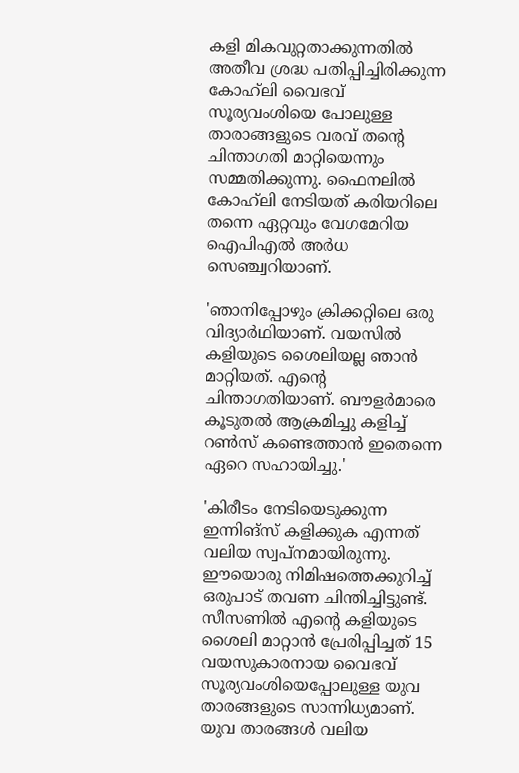കളി മികവുറ്റതാക്കുന്നതിൽ അതീവ ശ്രദ്ധ പതിപ്പിച്ചിരിക്കുന്ന കോഹ്‍ലി വൈഭവ് സൂര്യവംശിയെ പോലുള്ള താരാങ്ങളുടെ വരവ് തന്റെ ചിന്താഗതി മാറ്റിയെന്നും സമ്മതിക്കുന്നു. ഫൈനലിൽ കോഹ്‍ലി നേടിയത് കരിയറിലെ തന്നെ ഏറ്റവും വേഗമേറിയ ഐപിഎൽ അർധ സെഞ്ച്വറിയാണ്.

'ഞാനിപ്പോഴും ക്രിക്കറ്റിലെ ഒരു വിദ്യാർഥിയാണ്. വയസിൽ കളിയുടെ ശൈലിയല്ല ഞാൻ മാറ്റിയത്. എന്റെ ചിന്താഗതിയാണ്. ബൗളർമാരെ കൂടുതൽ ആക്രമിച്ചു കളിച്ച് റൺസ് കണ്ടെത്താൻ ഇതെന്നെ ഏറെ സഹായിച്ചു.'

'കിരീടം നേടിയെടുക്കുന്ന ഇന്നിങ്സ് കളിക്കുക എന്നത് വലിയ സ്വപ്നമായിരുന്നു. ഈയൊരു നിമിഷത്തെക്കുറിച്ച് ഒരുപാട് തവണ ചിന്തിച്ചിട്ടുണ്ട്. സീസണിൽ എന്റെ കളിയുടെ ശൈലി മാറ്റാൻ പ്രേരിപ്പിച്ചത് 15 വയസുകാരനായ വൈഭവ് സൂര്യവംശിയെപ്പോലുള്ള യുവ താരങ്ങളുടെ സാന്നിധ്യമാണ്. യുവ താരങ്ങൾ വലിയ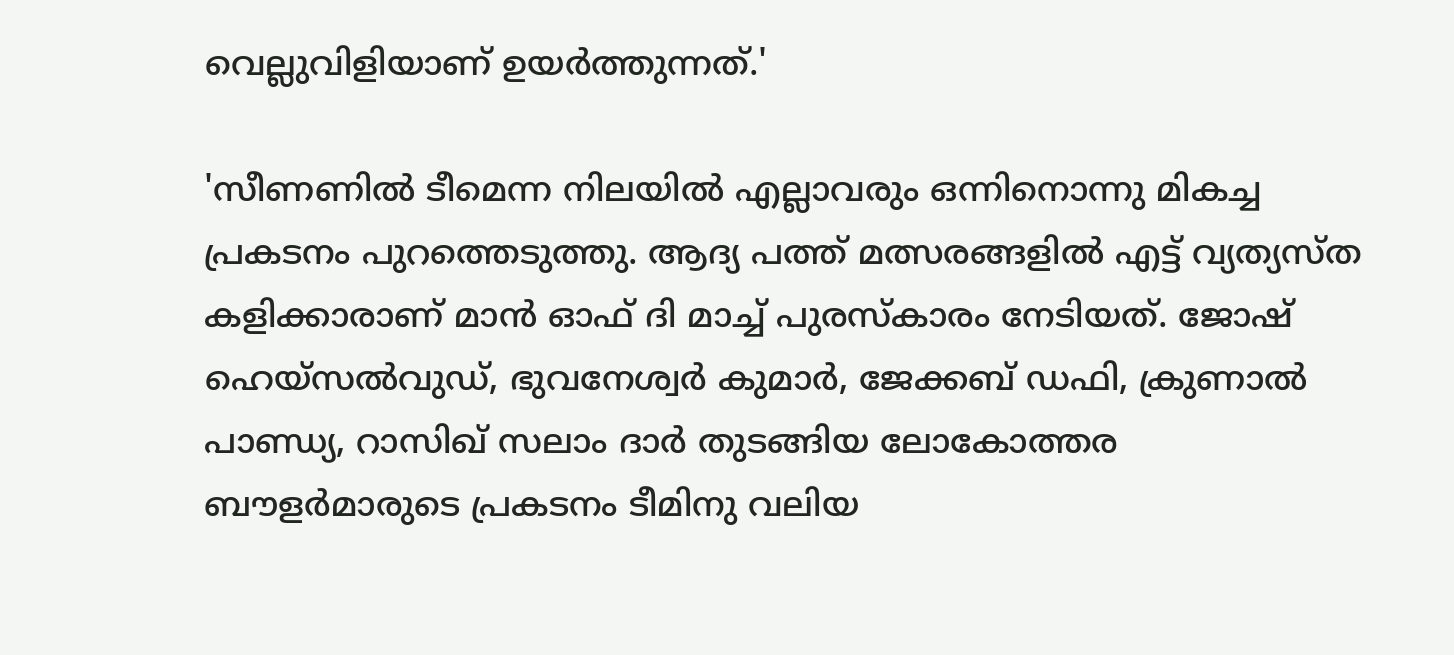വെല്ലുവിളിയാണ് ഉയർത്തുന്നത്.'

'സീണണിൽ ടീമെന്ന നിലയിൽ എല്ലാവരും ഒന്നിനൊന്നു മികച്ച പ്രകടനം പുറത്തെടുത്തു. ആദ്യ പത്ത് മത്സരങ്ങളിൽ എട്ട് വ്യത്യസ്ത കളിക്കാരാണ് മാൻ ഓഫ് ദി മാച്ച് പുരസ്കാരം നേടിയത്. ജോഷ് ഹെയ്സൽവുഡ്, ഭുവനേശ്വർ കുമാർ, ജേക്കബ് ഡഫി, ക്രുണാൽ പാണ്ഡ്യ, റാസിഖ് സലാം ദാർ തുടങ്ങിയ ലോകോത്തര ബൗളർമാരുടെ പ്രകടനം ടീമിനു വലിയ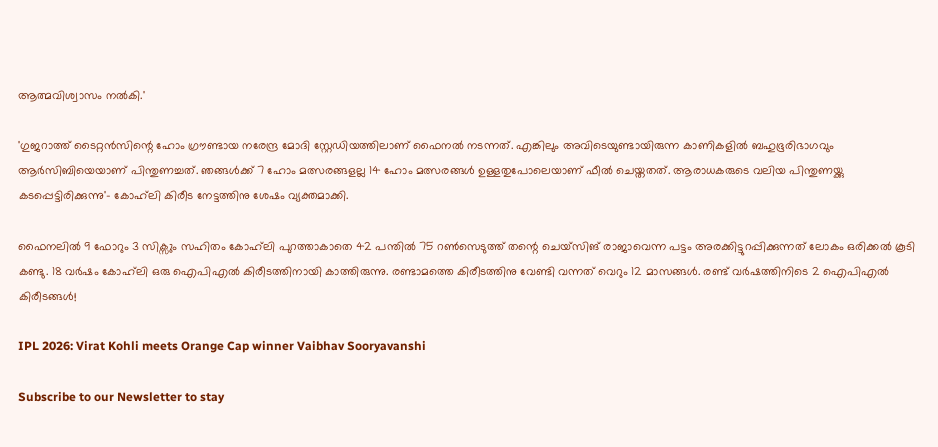ആത്മവിശ്വാസം നൽകി.'

'ഗുജറാത്ത് ടൈറ്റൻസിന്റെ ഹോം ഗ്രൗണ്ടായ നരേന്ദ്ര മോദി സ്റ്റേഡിയത്തിലാണ് ഫൈനൽ നടന്നത്. എങ്കിലും അവിടെയുണ്ടായിരുന്ന കാണികളിൽ ബഹുഭൂരിഭാഗവും ആർസിബിയെയാണ് പിന്തുണച്ചത്. ഞങ്ങൾക്ക് 7 ഹോം മത്സരങ്ങളല്ല 14 ഹോം മത്സരങ്ങൾ ഉള്ളതുപോലെയാണ് ഫീൽ ചെയ്തതത്. ആരാധകരുടെ വലിയ പിന്തുണയ്ക്കു കടപ്പെട്ടിരിക്കുന്നു'- കോഹ്‍ലി കിരീട നേട്ടത്തിനു ശേഷം വ്യക്തമാക്കി.

ഫൈനലിൽ 9 ഫോറും 3 സിക്സും സഹിതം കോഹ്‍ലി പുറത്താകാതെ 42 പന്തിൽ 75 റൺസെടുത്ത് തന്റെ ചെയ്സിങ് രാജാവെന്ന പട്ടം അരക്കിട്ടുറപ്പിക്കുന്നത് ലോകം ഒരിക്കൽ കൂടി കണ്ടു. 18 വർഷം കോഹ്‍ലി ഒരു ഐപിഎൽ കിരീടത്തിനായി കാത്തിരുന്നു. രണ്ടാമത്തെ കിരീടത്തിനു വേണ്ടി വന്നത് വെറും 12 മാസങ്ങൾ. രണ്ട് വർഷത്തിനിടെ 2 ഐപിഎൽ കിരീടങ്ങൾ!

IPL 2026: Virat Kohli meets Orange Cap winner Vaibhav Sooryavanshi

Subscribe to our Newsletter to stay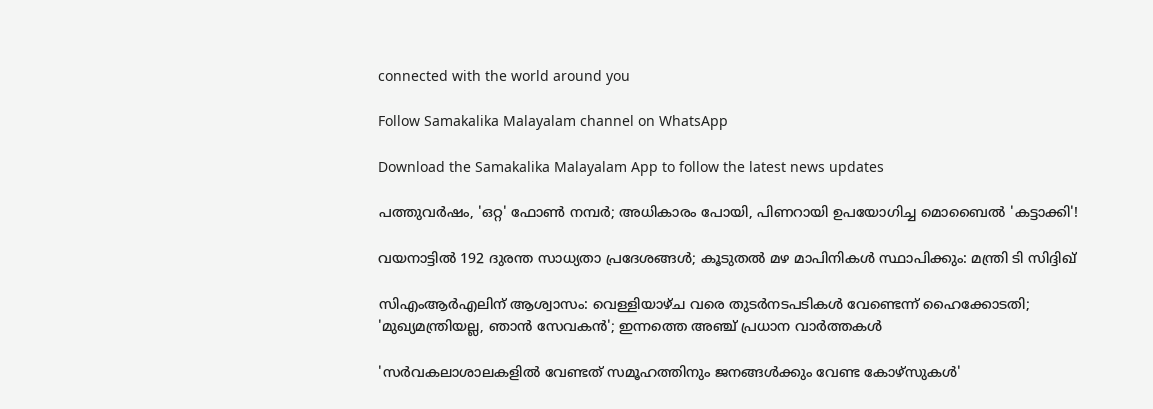connected with the world around you

Follow Samakalika Malayalam channel on WhatsApp

Download the Samakalika Malayalam App to follow the latest news updates

പത്തുവര്‍ഷം, 'ഒറ്റ' ഫോണ്‍ നമ്പര്‍; അധികാരം പോയി, പിണറായി ഉപയോഗിച്ച മൊബൈല്‍ 'കട്ടാക്കി'!

വയനാട്ടിൽ 192 ദുരന്ത സാധ്യതാ പ്രദേശങ്ങള്‍; കൂടുതല്‍ മഴ മാപിനികള്‍ സ്ഥാപിക്കും: മന്ത്രി ടി സിദ്ദിഖ്

സിഎംആര്‍എലിന് ആശ്വാസം: വെള്ളിയാഴ്ച വരെ തുടര്‍നടപടികള്‍ വേണ്ടെന്ന് ഹൈക്കോടതി; 'മുഖ്യമന്ത്രിയല്ല, ഞാന്‍ സേവകന്‍'; ഇന്നത്തെ അഞ്ച് പ്രധാന വാര്‍ത്തകള്‍

'സർവകലാശാലകളിൽ വേണ്ടത് സമൂഹത്തിനും ജനങ്ങൾക്കും വേണ്ട കോഴ്‌സുകൾ'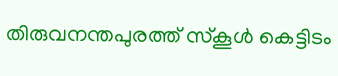തിരുവനന്തപുരത്ത് സ്‌കൂള്‍ കെട്ടിടം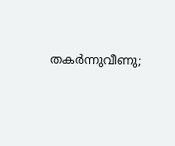തകര്‍ന്നുവീണു;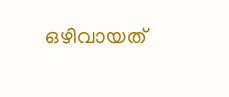ഒഴിവായത്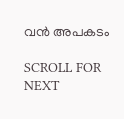വന്‍ അപകടം

SCROLL FOR NEXT